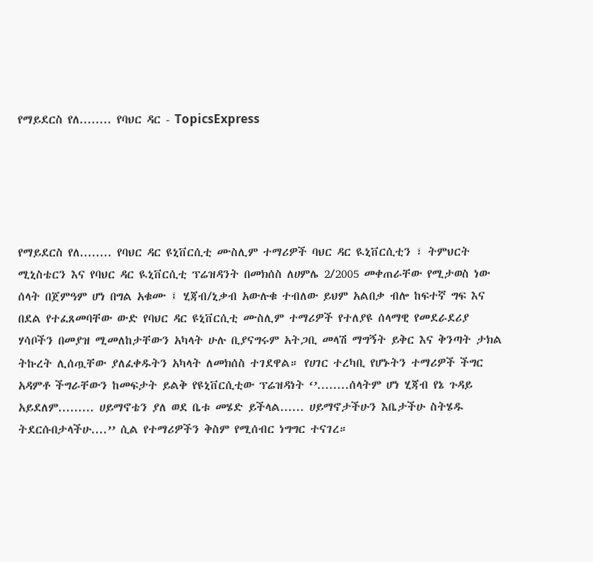የማይደርስ የለ........ የባህር ዳር - TopicsExpress





የማይደርስ የለ........ የባህር ዳር ዩኒቨርሲቲ ሙስሊም ተማሪዎች ባህር ዳር ዪኒቨርሲቲን ፣ ትምህርት ሚኒስቴርን እና የባህር ዳር ዪኒቨርሲቲ ፕሬዝዳንት በመክሰስ ለሀምሌ 2/2005 መቀጠራቸው የሚታወስ ነው ሰላት በጀምዓም ሆነ በግል አቁሙ ፤ ሂጃብ/ኒቃብ አውሉቁ ተብለው ይህም አልበቃ ብሎ ከፍተኛ ግፍ እና በደል የተፈጸመባቸው ውድ የባህር ዳር ዩኒቨርሲቲ ሙስሊም ተማሪዎች የተለያዩ ሰላማዊ የመደራደሪያ ሃሳቦችን በመያዝ ሚመለከታቸውን አካላት ሁሉ ቢያናግሩም አትጋቢ መላሽ ማግኝት ይቅር እና ቅንጣት ታክል ትኩረት ሊሰጧቸው ያለፈቀዱትን አካላት ለመክሰስ ተገደዋል። የሀገር ተረካቢ የሆኑትን ተማሪዎች ችግር አዳምቶ ችግራቸውን ከመፍታት ይልቅ የዩኒቨርሲቲው ፕሬዝዳነት ‘’........ሰላትም ሆነ ሂጃብ የኔ ጉዳይ አይደለም......... ሀይማኖቴን ያለ ወደ ቤቱ መሄድ ይችላል...... ሀይማኖታችሁን እቤታችሁ ስትሄዱ ትደርሱበታላችሁ....’’ ሲል የተማሪዎችን ቅስም የሚሰብር ነግግር ተናገረ።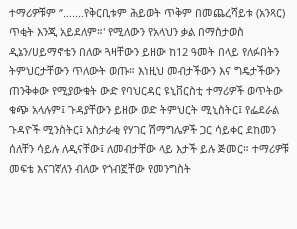ተማሪዎቹም ‘’.......የቅርቢቱም ሕይወት ጥቅም በመጨረሻይቱ (አንጻር) ጥቂት እንጂ አይደለም።' የሚለውን የአላህን ቃል በማስታወስ ዲኔን/ሀይማኖቴን በለው ጓዛቸውን ይዘው ከ12 ዓመት በላይ የለፉበትን ትምህርታቸውን ጥለውት ወጡ። እነዚህ መብታችውን እና ግዴታችውን ጠንቅቀው የሚያውቁት ውድ የባህርዳር ዩኒቨርስቲ ተማሪዎች ወጥትው ቁጭ አላሉም፤ ጉዳያቸውን ይዘው ወድ ትምህርት ሚኒስትር፤ የፌደራል ጉዳዮች ሚንስትር፤ አስታራቂ የሃገር ሽማግሌዎች ጋር ሳይቀር ደከመን ሰለቸን ሳይሉ ለዲናቸው፤ ለመብታቸው ላይ እታች ይሉ ጅመር። ተማሪዎቹ መፍቴ እናገኛለን ብለው የጎብኟቸው የመንግስት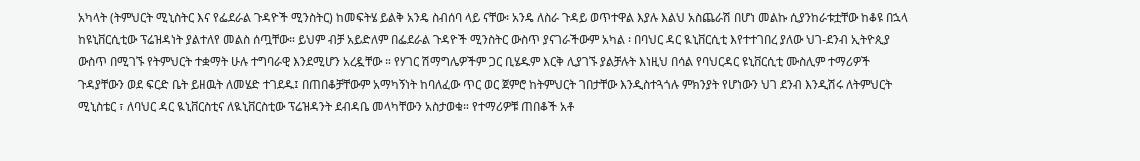አካላት (ትምህርት ሚኒስትር እና የፌደራል ጉዳዮች ሚንስትር) ከመፍትሄ ይልቅ አንዴ ስብሰባ ላይ ናቸው፡ አንዴ ለስራ ጉዳይ ወጥተዋል እያሉ እልህ አስጨራሽ በሆነ መልኩ ሲያንከራቱቷቸው ከቆዩ በኋላ ከዩኒቨርሲቲው ፕሬዝዳነት ያልተለየ መልስ ሰጧቸው። ይህም ብቻ አይድለም በፌደራል ጉዳዮች ሚንስትር ውስጥ ያናገራችውም አካል ፡ በባህር ዳር ዪኒቨርሲቲ እየተተገበረ ያለው ህገ-ደንብ ኢትዮጲያ ውስጥ በሚገኙ የትምህርት ተቋማት ሁሉ ተግባራዊ እንደሚሆን አረዷቸው ። የሃገር ሽማግሌዎችም ጋር ቢሄዱም እርቅ ሊያገኙ ያልቻሉት እነዚህ በሳል የባህርዳር ዩኒቨርሲቲ ሙስሊም ተማሪዎች ጉዳያቸውን ወደ ፍርድ ቤት ይዘዉት ለመሄድ ተገደዱ፤ በጠበቆቻቸውም አማካኝነት ከባለፈው ጥር ወር ጀምሮ ከትምህርት ገበታቸው እንዲስተጓጎሉ ምክንያት የሆነውን ህገ ደንብ እንዲሽሩ ለትምህርት ሚኒስቴር ፣ ለባህር ዳር ዪኒቨርስቲና ለዪኒቨርስቲው ፕሬዝዳንት ደብዳቤ መላካቸውን አስታወቁ። የተማሪዎቹ ጠበቆች አቶ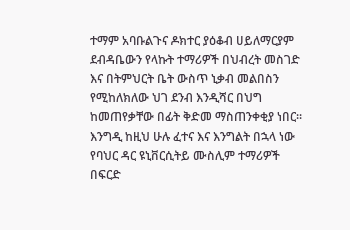ተማም አባቡልጉና ዶክተር ያዕቆብ ሀይለማርያም ደብዳቤውን የላኩት ተማሪዎች በህብረት መስገድ እና በትምህርት ቤት ውስጥ ኒቃብ መልበስን የሚከለክለው ህገ ደንብ እንዲሻር በህግ ከመጠየቃቸው በፊት ቅድመ ማስጠንቀቂያ ነበር፡፡ እንግዲ ከዚህ ሁሉ ፈተና እና እንግልት በኋላ ነው የባህር ዳር ዩኒቨርሲትይ ሙስሊም ተማሪዎች በፍርድ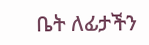ቤት ለፊታችን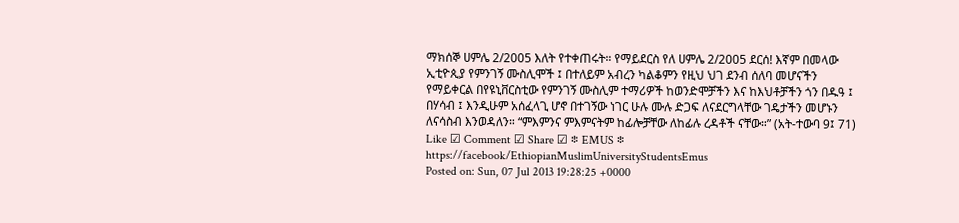ማክሰኞ ሀምሌ 2/2005 እለት የተቀጠሩት። የማይደርስ የለ ሀምሌ 2/2005 ደርሰ! እኛም በመላው ኢቲዮጲያ የምንገኝ ሙስሊሞች ፤ በተለይም አብረን ካልቆምን የዚህ ህገ ደንብ ሰለባ መሆናችን የማይቀርል በየዩኒቨርስቲው የምንገኝ ሙስሊም ተማሪዎች ከወንድሞቻችን እና ከእህቶቻችን ጎን በዱዓ ፤ በሃሳብ ፤ እንዲሁም አሰፈላጊ ሆኖ በተገኝው ነገር ሁሉ ሙሉ ድጋፍ ለናደርግላቸው ገዴታችን መሆኑን ለናሳስብ እንወዳለን። “ምእምንና ምእምናትም ከፊሎቻቸው ለከፊሉ ረዳቶች ናቸው።” (አት-ተውባ 9፤ 71) Like ☑ Comment ☑ Share ☑ ፨ EMUS ፨ https://facebook/EthiopianMuslimUniversityStudentsEmus
Posted on: Sun, 07 Jul 2013 19:28:25 +0000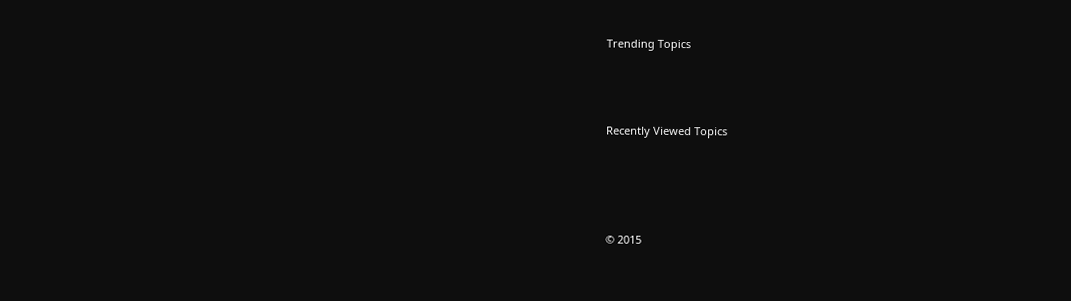Trending Topics



Recently Viewed Topics




© 2015